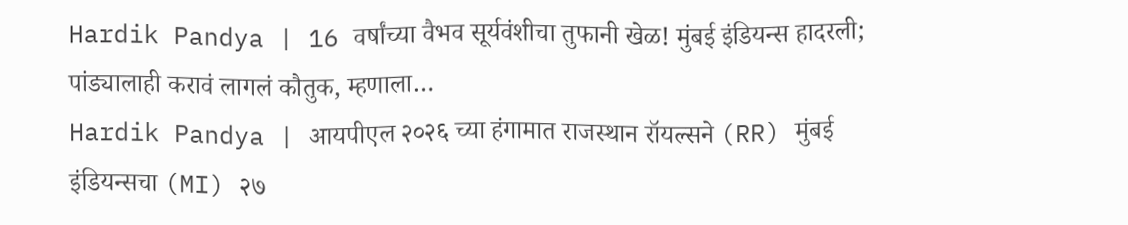Hardik Pandya | 16 वर्षांच्या वैभव सूर्यवंशीचा तुफानी खेळ! मुंबई इंडियन्स हादरली; पांड्यालाही करावं लागलं कौतुक, म्हणाला…
Hardik Pandya | आयपीएल २०२६ च्या हंगामात राजस्थान रॉयल्सने (RR) मुंबई इंडियन्सचा (MI) २७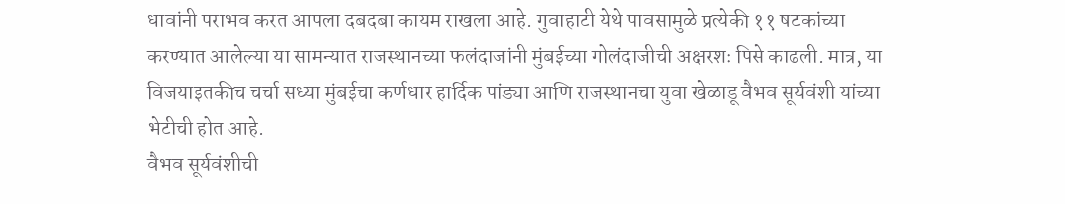धावांनी पराभव करत आपला दबदबा कायम राखला आहे. गुवाहाटी येथे पावसामुळे प्रत्येकी ११ षटकांच्या करण्यात आलेल्या या सामन्यात राजस्थानच्या फलंदाजांनी मुंबईच्या गोलंदाजीची अक्षरशः पिसे काढली. मात्र, या विजयाइतकीच चर्चा सध्या मुंबईचा कर्णधार हार्दिक पांड्या आणि राजस्थानचा युवा खेळाडू वैभव सूर्यवंशी यांच्या भेटीची होत आहे.
वैभव सूर्यवंशीची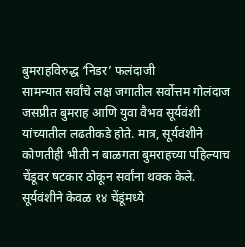बुमराहविरुद्ध ‘निडर’ फलंदाजी
सामन्यात सर्वांचे लक्ष जगातील सर्वोत्तम गोलंदाज जसप्रीत बुमराह आणि युवा वैभव सूर्यवंशी यांच्यातील लढतीकडे होते. मात्र, सूर्यवंशीने कोणतीही भीती न बाळगता बुमराहच्या पहिल्याच चेंडूवर षटकार ठोकून सर्वांना थक्क केले.
सूर्यवंशीने केवळ १४ चेंडूंमध्ये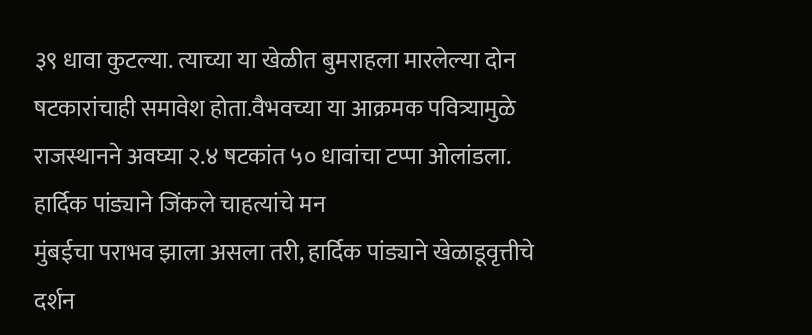३९ धावा कुटल्या. त्याच्या या खेळीत बुमराहला मारलेल्या दोन षटकारांचाही समावेश होता.वैभवच्या या आक्रमक पवित्र्यामुळे राजस्थानने अवघ्या २.४ षटकांत ५० धावांचा टप्पा ओलांडला.
हार्दिक पांड्याने जिंकले चाहत्यांचे मन
मुंबईचा पराभव झाला असला तरी, हार्दिक पांड्याने खेळाडूवृत्तीचे दर्शन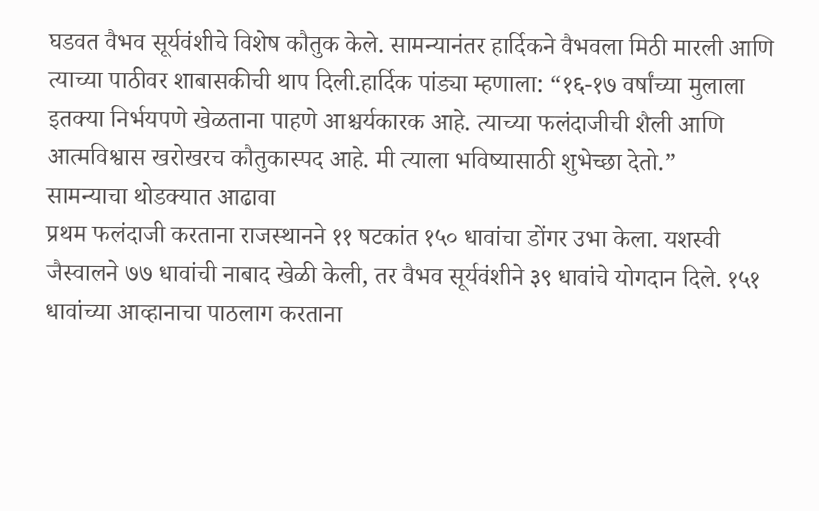घडवत वैभव सूर्यवंशीचे विशेष कौतुक केले. सामन्यानंतर हार्दिकने वैभवला मिठी मारली आणि त्याच्या पाठीवर शाबासकीची थाप दिली.हार्दिक पांड्या म्हणाला: “१६-१७ वर्षांच्या मुलाला इतक्या निर्भयपणे खेळताना पाहणे आश्चर्यकारक आहे. त्याच्या फलंदाजीची शैली आणि आत्मविश्वास खरोखरच कौतुकास्पद आहे. मी त्याला भविष्यासाठी शुभेच्छा देतो.”
सामन्याचा थोडक्यात आढावा
प्रथम फलंदाजी करताना राजस्थानने ११ षटकांत १५० धावांचा डोंगर उभा केला. यशस्वी जैस्वालने ७७ धावांची नाबाद खेळी केली, तर वैभव सूर्यवंशीने ३९ धावांचे योगदान दिले. १५१ धावांच्या आव्हानाचा पाठलाग करताना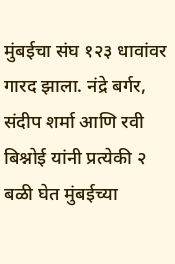मुंबईचा संघ १२३ धावांवर गारद झाला. नंद्रे बर्गर, संदीप शर्मा आणि रवी बिश्नोई यांनी प्रत्येकी २ बळी घेत मुंबईच्या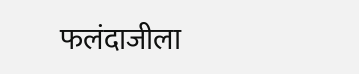फलंदाजीला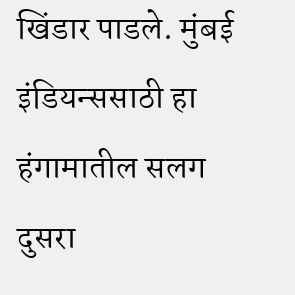खिंडार पाडले. मुंबई इंडियन्ससाठी हा हंगामातील सलग दुसरा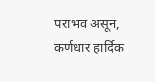पराभव असून, कर्णधार हार्दिक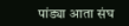पांड्या आता संघ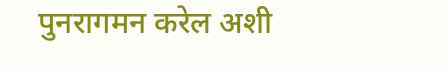पुनरागमन करेल अशी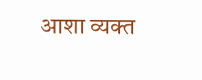आशा व्यक्त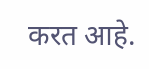करत आहे.